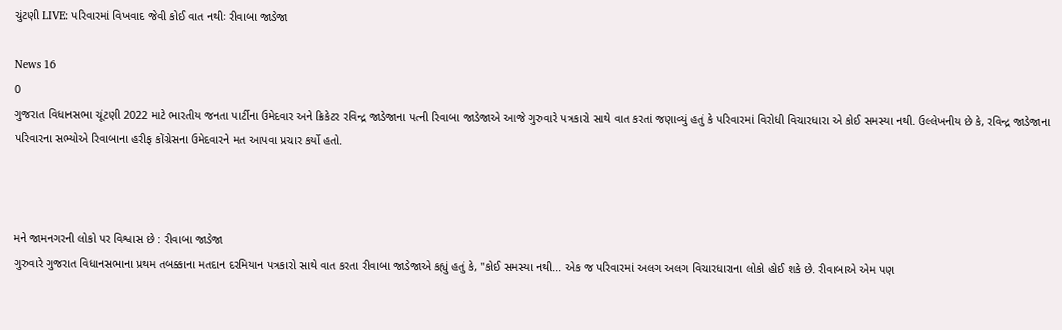ચુંટણી LIVE: પરિવારમાં વિખવાદ જેવી કોઈ વાત નથીઃ રીવાબા જાડેજા

News 16
0
ગુજરાત વિધાનસભા ચૂંટણી 2022 માટે ભારતીય જનતા પાર્ટીના ઉમેદવાર અને ક્રિકેટર રવિન્દ્ર જાડેજાના પત્ની રિવાબા જાડેજાએ આજે ગુરુવારે પત્રકારો સાથે વાત કરતાં જણાવ્યું હતું કે પરિવારમાં વિરોધી વિચારધારા એ કોઈ સમસ્યા નથી. ઉલ્લેખનીય છે કે, રવિન્દ્ર જાડેજાના પરિવારના સભ્યોએ રિવાબાના હરીફ કોંગ્રેસના ઉમેદવારને મત આપવા પ્રચાર કર્યો હતો.



મને જામનગરની લોકો પર વિશ્વાસ છે : રીવાબા જાડેજા
ગુરુવારે ગુજરાત વિધાનસભાના પ્રથમ તબક્કાના મતદાન દરમિયાન પત્રકારો સાથે વાત કરતા રીવાબા જાડેજાએ કહ્યું હતું કે, "કોઈ સમસ્યા નથી... એક જ પરિવારમાં અલગ અલગ વિચારધારાના લોકો હોઈ શકે છે. રીવાબાએ એમ પણ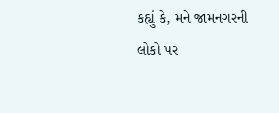કહ્યું કે, મને જામનગરની લોકો પર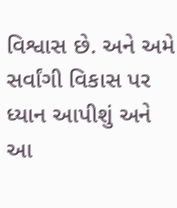વિશ્વાસ છે. અને અમે સર્વાંગી વિકાસ પર ધ્યાન આપીશું અને આ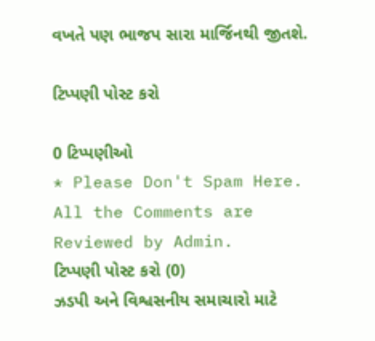વખતે પણ ભાજપ સારા માર્જિનથી જીતશે.

ટિપ્પણી પોસ્ટ કરો

0 ટિપ્પણીઓ
* Please Don't Spam Here. All the Comments are Reviewed by Admin.
ટિપ્પણી પોસ્ટ કરો (0)
ઝડપી અને વિશ્વસનીય સમાચારો માટે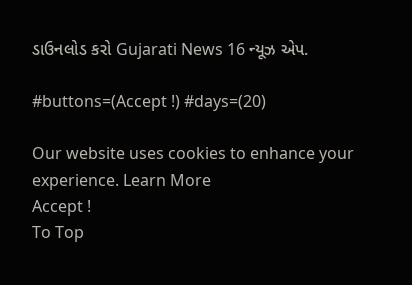ડાઉનલોડ કરો Gujarati News 16 ન્યૂઝ એપ.

#buttons=(Accept !) #days=(20)

Our website uses cookies to enhance your experience. Learn More
Accept !
To Top